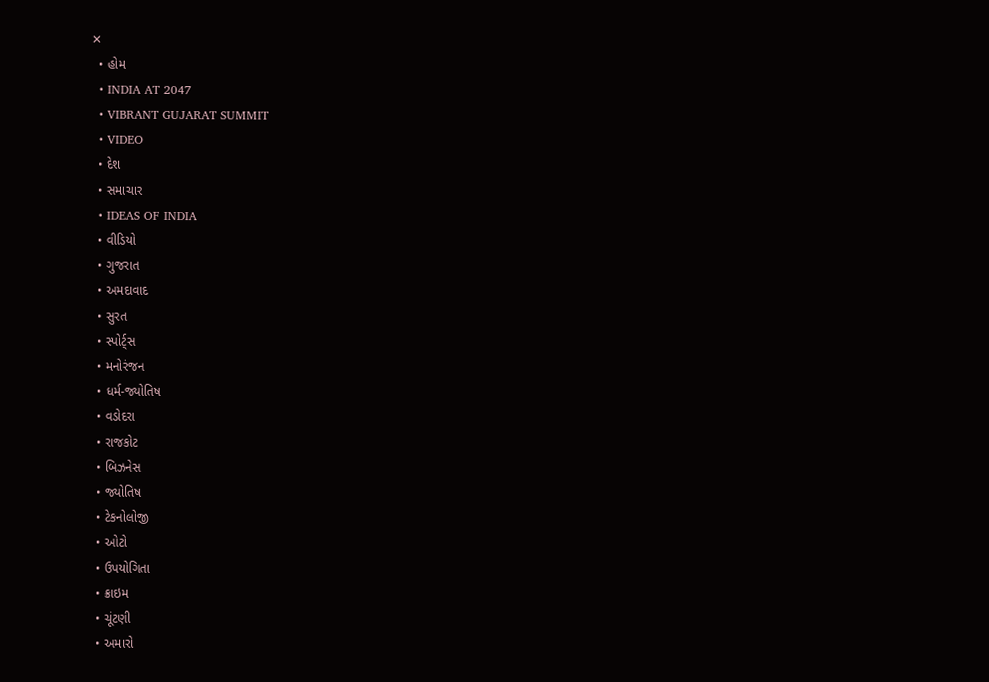✕
  • હોમ
  • INDIA AT 2047
  • VIBRANT GUJARAT SUMMIT
  • VIDEO
  • દેશ
  • સમાચાર
  • IDEAS OF INDIA
  • વીડિયો
  • ગુજરાત
  • અમદાવાદ
  • સુરત
  • સ્પોર્ટ્સ
  • મનોરંજન
  • ધર્મ-જ્યોતિષ
  • વડોદરા
  • રાજકોટ
  • બિઝનેસ
  • જ્યોતિષ
  • ટેકનોલોજી
  • ઓટો
  • ઉપયોગિતા
  • ક્રાઇમ
  • ચૂંટણી
  • અમારો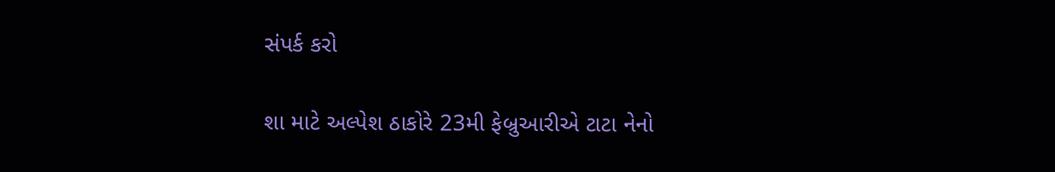સંપર્ક કરો

શા માટે અલ્પેશ ઠાકોરે 23મી ફેબ્રુઆરીએ ટાટા નેનો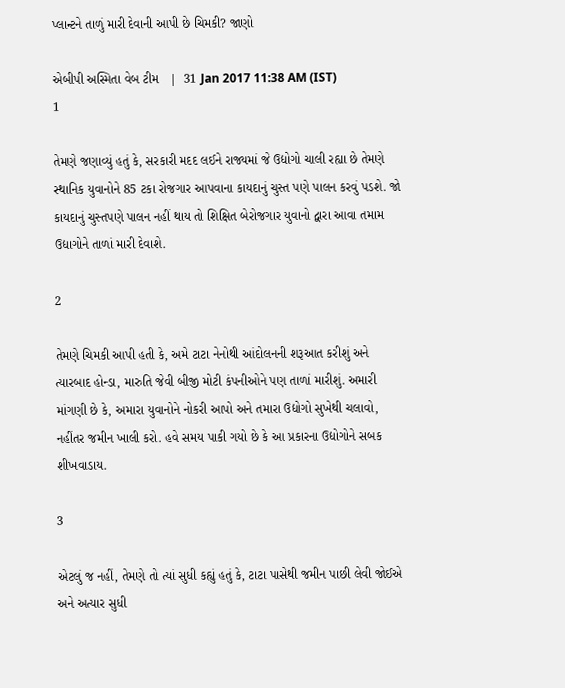પ્લાન્ટને તાળું મારી દેવાની આપી છે ચિમકી? જાણો

એબીપી અસ્મિતા વેબ ટીમ   |  31 Jan 2017 11:38 AM (IST)
1

તેમણે જણાવ્યું હતું કે, સરકારી મદદ લઈને રાજ્યમાં જે ઉદ્યોગો ચાલી રહ્યા છે તેમણે સ્થાનિક યુવાનોને 85 ટકા રોજગાર આપવાના કાયદાનું ચુસ્ત પણે પાલન કરવું પડશે. જો કાયદાનું ચુસ્તપણે પાલન નહીં થાય તો શિક્ષિત બેરોજગાર યુવાનો દ્વારા આવા તમામ ઉદ્યાગોને તાળાં મારી દેવાશે.

2

તેમણે ચિમકી આપી હતી કે, અમે ટાટા નેનોથી આંદોલનની શરૂઆત કરીશું અને ત્યારબાદ હોન્ડા, મારુતિ જેવી બીજી મોટી કંપનીઓને પણ તાળાં મારીશું. અમારી માંગણી છે કે, અમારા યુવાનોને નોકરી આપો અને તમારા ઉદ્યોગો સુખેથી ચલાવો, નહીંતર જમીન ખાલી કરો. હવે સમય પાકી ગયો છે કે આ પ્રકારના ઉદ્યોગોને સબક શીખવાડાય.

3

એટલું જ નહીં, તેમણે તો ત્યાં સુધી કહ્યું હતું કે, ટાટા પાસેથી જમીન પાછી લેવી જોઈએ અને અત્યાર સુધી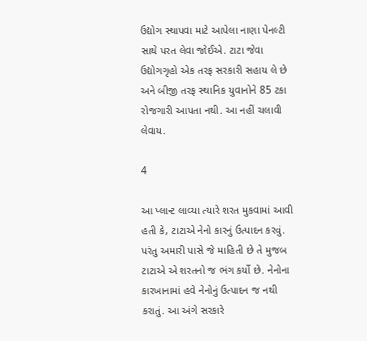ઉદ્યોગ સ્થાપવા માટે આપેલા નાણા પેનલ્ટી સાથે પરત લેવા જોઈએ. ટાટા જેવા ઉદ્યોગગૃહો એક તરફ સરકારી સહાય લે છે અને બીજી તરફ સ્થાનિક યુવાનોને 85 ટકા રોજગારી આપતા નથી. આ નહીં ચલાવી લેવાય.

4

આ પ્લાન્ટ લાવ્યા ત્યારે શરત મુકવામાં આવી હતી કે, ટાટાએ નેનો કારનું ઉત્પાદન કરવું. પરંતુ અમારી પાસે જે માહિતી છે તે મુજબ ટાટાએ એ શરતનો જ ભંગ કર્યો છે. નેનોના કારખાનામાં હવે નેનોનું ઉત્પાદન જ નથી કરાતું. આ અંગે સરકારે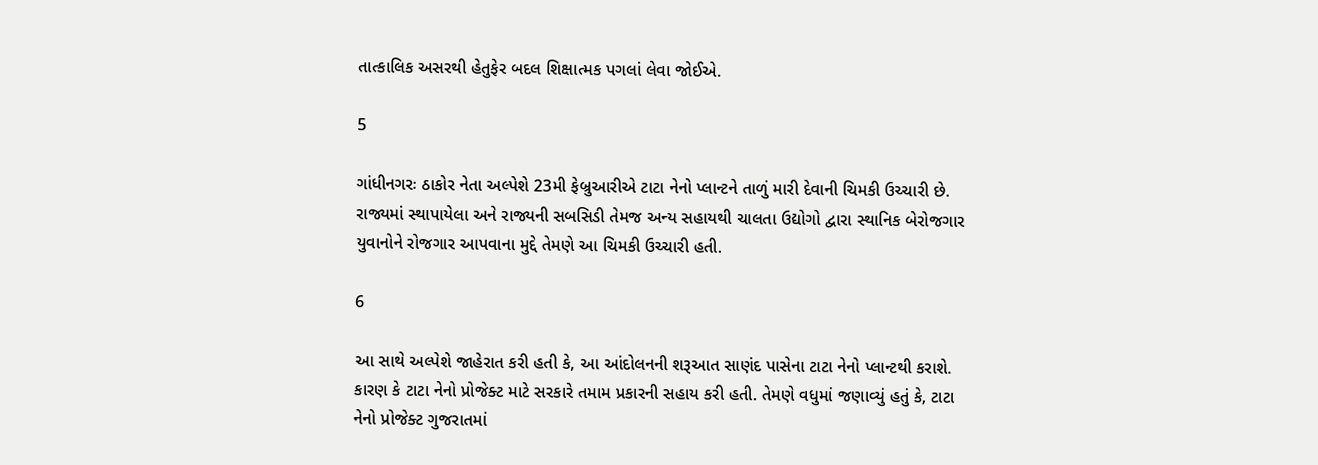તાત્કાલિક અસરથી હેતુફેર બદલ શિક્ષાત્મક પગલાં લેવા જોઈએ.

5

ગાંધીનગરઃ ઠાકોર નેતા અલ્પેશે 23મી ફેબ્રુઆરીએ ટાટા નેનો પ્લાન્ટને તાળું મારી દેવાની ચિમકી ઉચ્ચારી છે. રાજ્યમાં સ્થાપાયેલા અને રાજ્યની સબસિડી તેમજ અન્ય સહાયથી ચાલતા ઉદ્યોગો દ્વારા સ્થાનિક બેરોજગાર યુવાનોને રોજગાર આપવાના મુદ્દે તેમણે આ ચિમકી ઉચ્ચારી હતી.

6

આ સાથે અલ્પેશે જાહેરાત કરી હતી કે, આ આંદોલનની શરૂઆત સાણંદ પાસેના ટાટા નેનો પ્લાન્ટથી કરાશે. કારણ કે ટાટા નેનો પ્રોજેક્ટ માટે સરકારે તમામ પ્રકારની સહાય કરી હતી. તેમણે વધુમાં જણાવ્યું હતું કે, ટાટા નેનો પ્રોજેક્ટ ગુજરાતમાં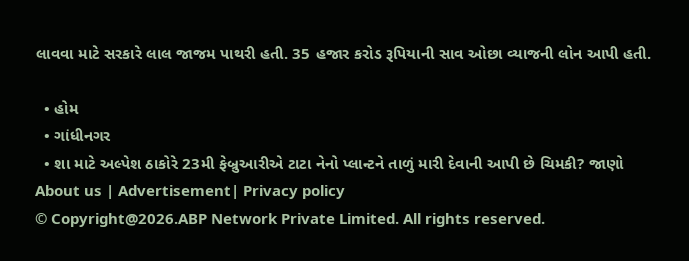લાવવા માટે સરકારે લાલ જાજમ પાથરી હતી. 35 હજાર કરોડ રૂપિયાની સાવ ઓછા વ્યાજની લોન આપી હતી.

  • હોમ
  • ગાંધીનગર
  • શા માટે અલ્પેશ ઠાકોરે 23મી ફેબ્રુઆરીએ ટાટા નેનો પ્લાન્ટને તાળું મારી દેવાની આપી છે ચિમકી? જાણો
About us | Advertisement| Privacy policy
© Copyright@2026.ABP Network Private Limited. All rights reserved.